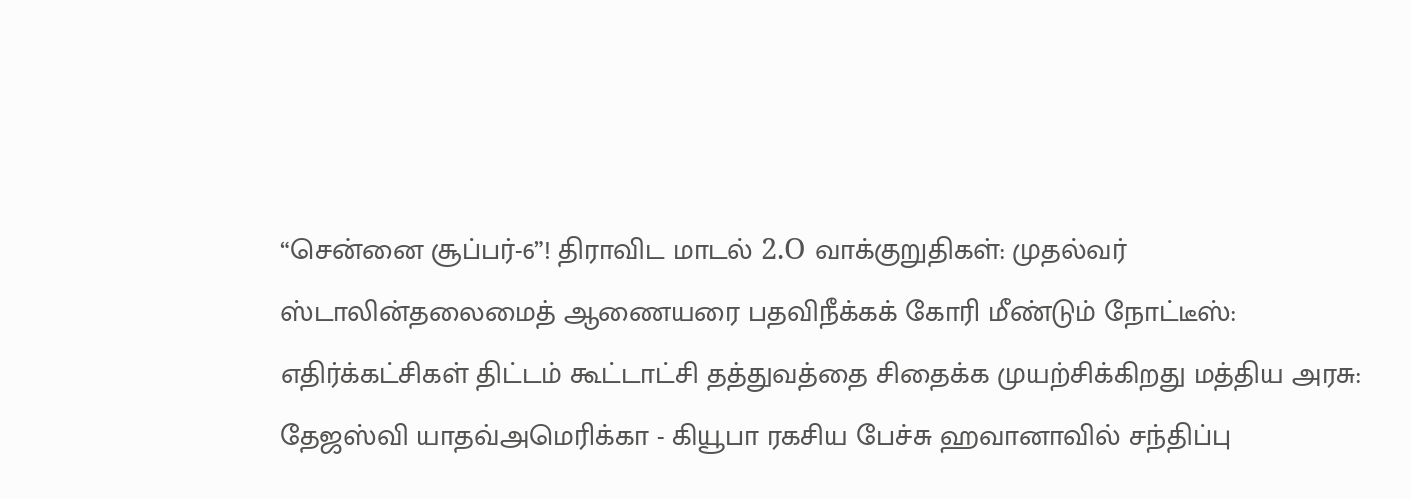“சென்னை சூப்பர்-6”! திராவிட மாடல் 2.O வாக்குறுதிகள்: முதல்வர் ஸ்டாலின்தலைமைத் ஆணையரை பதவிநீக்கக் கோரி மீண்டும் நோட்டீஸ்: எதிர்க்கட்சிகள் திட்டம் கூட்டாட்சி தத்துவத்தை சிதைக்க முயற்சிக்கிறது மத்திய அரசு: தேஜஸ்வி யாதவ்அமெரிக்கா - கியூபா ரகசிய பேச்சு ஹவானாவில் சந்திப்பு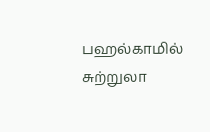பஹல்காமில் சுற்றுலா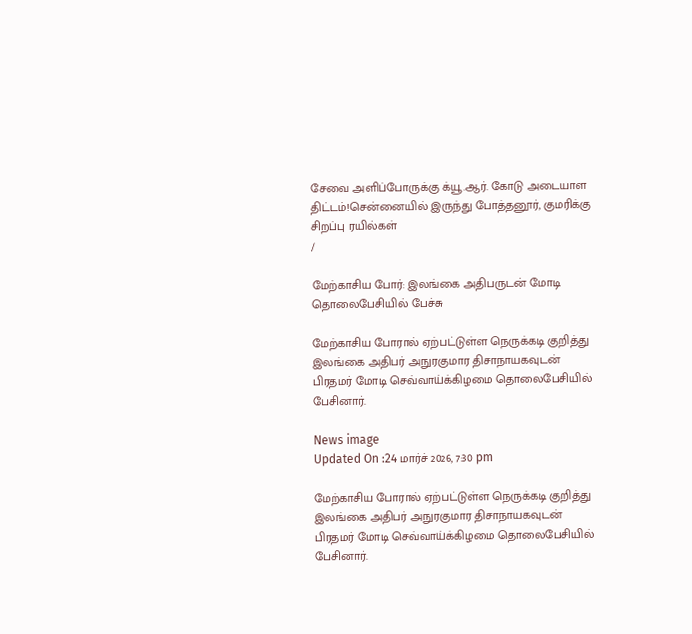சேவை அளிப்போருக்கு க்யூ.ஆர். கோடு அடையாள திட்டம்!சென்னையில் இருந்து போத்தனூர், குமரிக்கு சிறப்பு ரயில்கள்
/

மேற்காசிய போர்: இலங்கை அதிபருடன் மோடி தொலைபேசியில் பேச்சு

மேற்காசிய போரால் ஏற்பட்டுள்ள நெருக்கடி குறித்து இலங்கை அதிபர் அநுரகுமார திசாநாயகவுடன் பிரதமர் மோடி செவ்வாய்க்கிழமை தொலைபேசியில் பேசினார்.

News image
Updated On :24 மார்ச் 2026, 7:30 pm

மேற்காசிய போரால் ஏற்பட்டுள்ள நெருக்கடி குறித்து இலங்கை அதிபர் அநுரகுமார திசாநாயகவுடன் பிரதமர் மோடி செவ்வாய்க்கிழமை தொலைபேசியில் பேசினார்.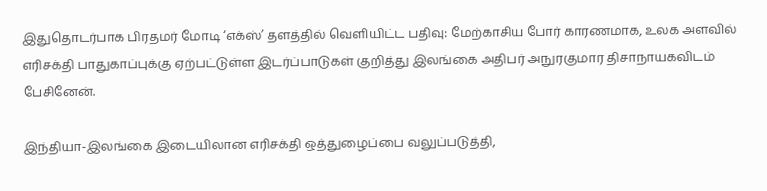இதுதொடர்பாக பிரதமர் மோடி ‘எக்ஸ்’ தளத்தில் வெளியிட்ட பதிவு: மேற்காசிய போர் காரணமாக, உலக அளவில் எரிசக்தி பாதுகாப்புக்கு ஏற்பட்டுள்ள இடர்ப்பாடுகள் குறித்து இலங்கை அதிபர் அநுரகுமார திசாநாயகவிடம் பேசினேன்.

இந்தியா-இலங்கை இடையிலான எரிசக்தி ஒத்துழைப்பை வலுப்படுத்தி,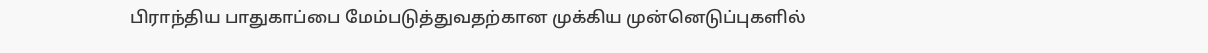பிராந்திய பாதுகாப்பை மேம்படுத்துவதற்கான முக்கிய முன்னெடுப்புகளில்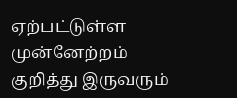ஏற்பட்டுள்ள முன்னேற்றம் குறித்து இருவரும்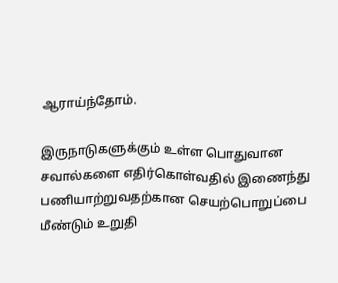ஆராய்ந்தோம்.

இருநாடுகளுக்கும் உள்ள பொதுவான சவால்களை எதிர்கொள்வதில் இணைந்து பணியாற்றுவதற்கான செயற்பொறுப்பை மீண்டும் உறுதி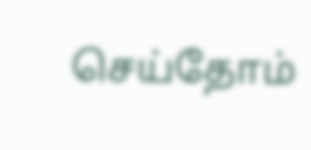செய்தோம்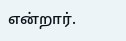என்றார்.